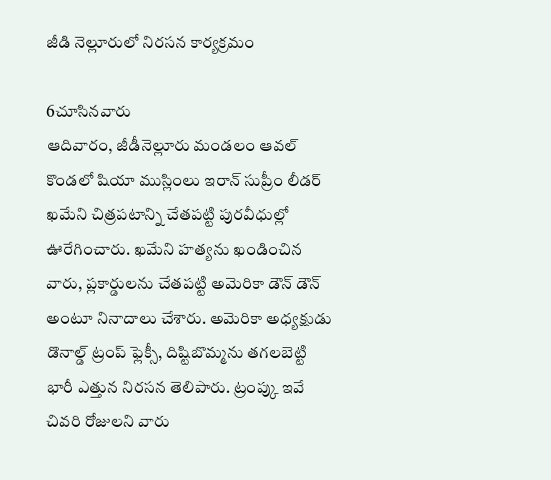జీడి నెల్లూరులో నిరసన కార్యక్రమం

6చూసినవారు
ఆదివారం, జీడీనెల్లూరు మండలం ఆవల్ కొండలో షియా ముస్లింలు ఇరాన్ సుప్రీం లీడర్ ఖమేని చిత్రపటాన్ని చేతపట్టి పురవీధుల్లో ఊరేగించారు. ఖమేని హత్యను ఖండించిన వారు, ప్లకార్డులను చేతపట్టి అమెరికా డౌన్ డౌన్ అంటూ నినాదాలు చేశారు. అమెరికా అధ్యక్షుడు డొనాల్డ్ ట్రంప్ ఫ్లెక్సీ, దిష్టిబొమ్మను తగలబెట్టి భారీ ఎత్తున నిరసన తెలిపారు. ట్రంప్కు ఇవే చివరి రోజులని వారు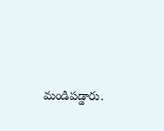మండిపడ్డారు.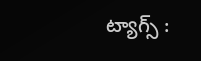ట్యాగ్స్ :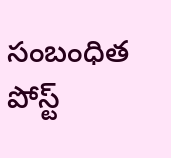సంబంధిత పోస్ట్